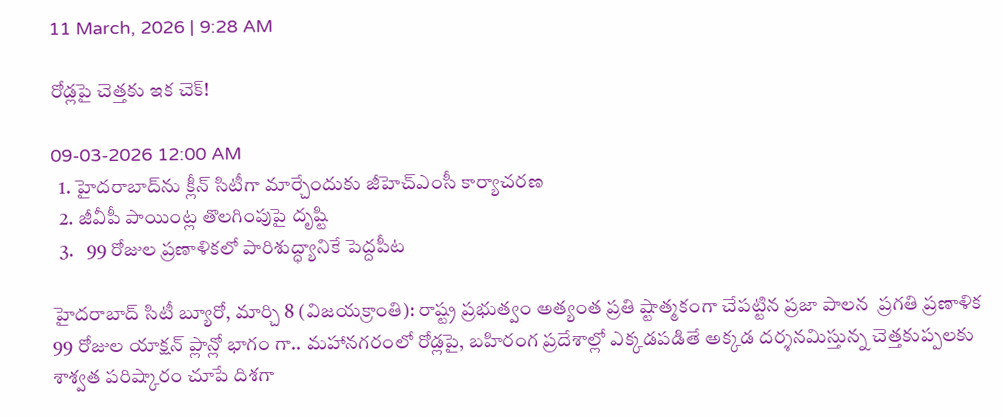11 March, 2026 | 9:28 AM

రోడ్లపై చెత్తకు ఇక చెక్!

09-03-2026 12:00 AM
  1. హైదరాబాద్‌ను క్లీన్ సిటీగా మార్చేందుకు జీహెచ్‌ఎంసీ కార్యాచరణ
  2. జీవీపీ పాయింట్ల తొలగింపుపై దృష్టి
  3.   99 రోజుల ప్రణాళికలో పారిశుద్ధ్యానికే పెద్దపీట

హైదరాబాద్ సిటీ బ్యూరో, మార్చి 8 (విజయక్రాంతి): రాష్ట్ర ప్రభుత్వం అత్యంత ప్రతి ష్టాత్మకంగా చేపట్టిన ప్రజా పాలన  ప్రగతి ప్రణాళిక 99 రోజుల యాక్షన్ ప్లాన్లో భాగం గా.. మహానగరంలో రోడ్లపై, బహిరంగ ప్రదేశాల్లో ఎక్కడపడితే అక్కడ దర్శనమిస్తున్న చెత్తకుప్పలకు శాశ్వత పరిష్కారం చూపే దిశగా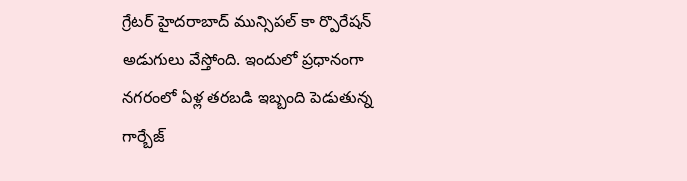గ్రేటర్ హైదరాబాద్ మున్సిపల్ కా ర్పొరేషన్ అడుగులు వేస్తోంది. ఇందులో ప్రధానంగా నగరంలో ఏళ్ల తరబడి ఇబ్బంది పెడుతున్న గార్బేజ్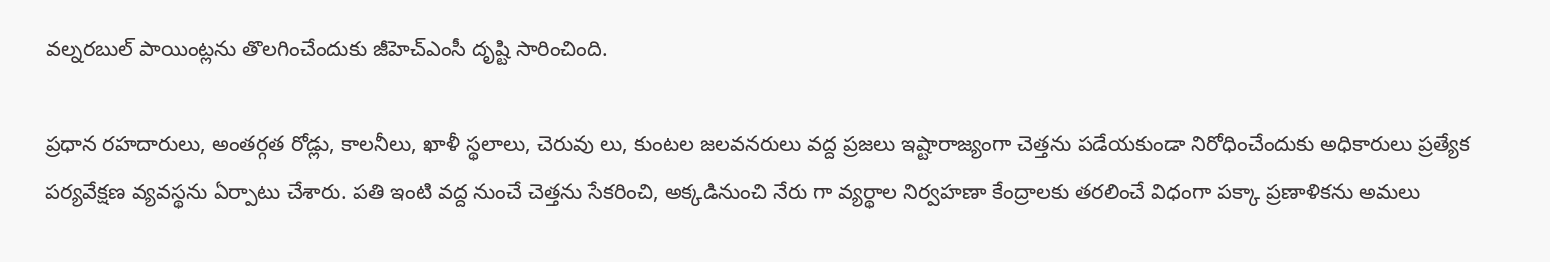వల్నరబుల్ పాయింట్లను తొలగించేందుకు జీహెచ్‌ఎంసీ దృష్టి సారించింది.

ప్రధాన రహదారులు, అంతర్గత రోడ్లు, కాలనీలు, ఖాళీ స్థలాలు, చెరువు లు, కుంటల జలవనరులు వద్ద ప్రజలు ఇష్టారాజ్యంగా చెత్తను పడేయకుండా నిరోధించేందుకు అధికారులు ప్రత్యేక పర్యవేక్షణ వ్యవస్థను ఏర్పాటు చేశారు. పతి ఇంటి వద్ద నుంచే చెత్తను సేకరించి, అక్కడినుంచి నేరు గా వ్యర్థాల నిర్వహణా కేంద్రాలకు తరలించే విధంగా పక్కా ప్రణాళికను అమలు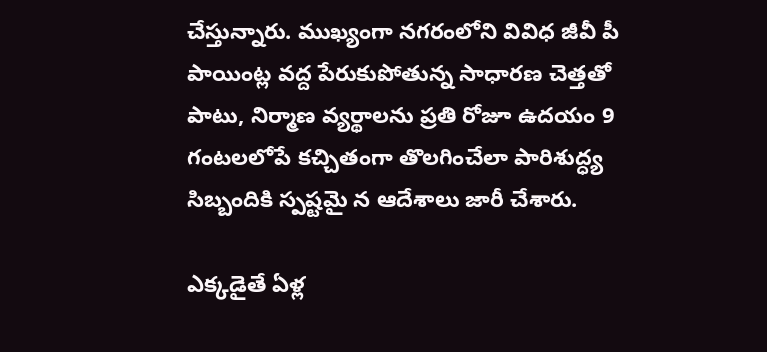చేస్తున్నారు. ముఖ్యంగా నగరంలోని వివిధ జీవీ పీ పాయింట్ల వద్ద పేరుకుపోతున్న సాధారణ చెత్తతో పాటు, నిర్మాణ వ్యర్థాలను ప్రతి రోజూ ఉదయం 9 గంటలలోపే కచ్చితంగా తొలగించేలా పారిశుద్ధ్య సిబ్బందికి స్పష్టమై న ఆదేశాలు జారీ చేశారు.

ఎక్కడైతే ఏళ్ల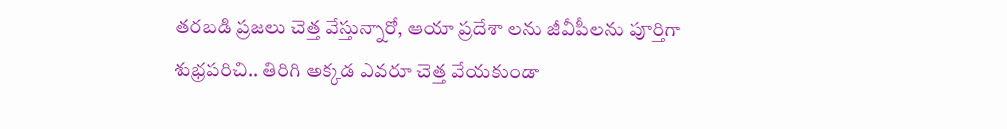తరబడి ప్రజలు చెత్త వేస్తున్నారో, ఆయా ప్రదేశా లను జీవీపీలను పూర్తిగా శుభ్రపరిచి.. తిరిగి అక్కడ ఎవరూ చెత్త వేయకుండా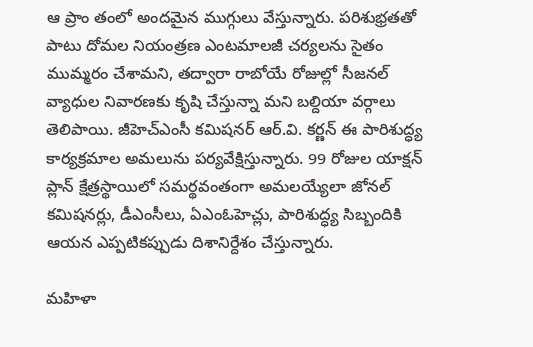ఆ ప్రాం తంలో అందమైన ముగ్గులు వేస్తున్నారు. పరిశుభ్రతతో పాటు దోమల నియంత్రణ ఎంటమాలజీ చర్యలను సైతం ముమ్మరం చేశామని, తద్వారా రాబోయే రోజుల్లో సీజనల్ వ్యాధుల నివారణకు కృషి చేస్తున్నా మని బల్దియా వర్గాలు తెలిపాయి. జీహెచ్‌ఎంసీ కమిషనర్ ఆర్.వి. కర్ణన్ ఈ పారిశుద్ధ్య కార్యక్రమాల అమలును పర్యవేక్షిస్తున్నారు. 99 రోజుల యాక్షన్ ప్లాన్ క్షేత్రస్థాయిలో సమర్థవంతంగా అమలయ్యేలా జోనల్ కమిషనర్లు, డీఎంసీలు, ఏఎంఓహెచ్లు, పారిశుద్ధ్య సిబ్బందికి ఆయన ఎప్పటికప్పుడు దిశానిర్దేశం చేస్తున్నారు.

మహిళా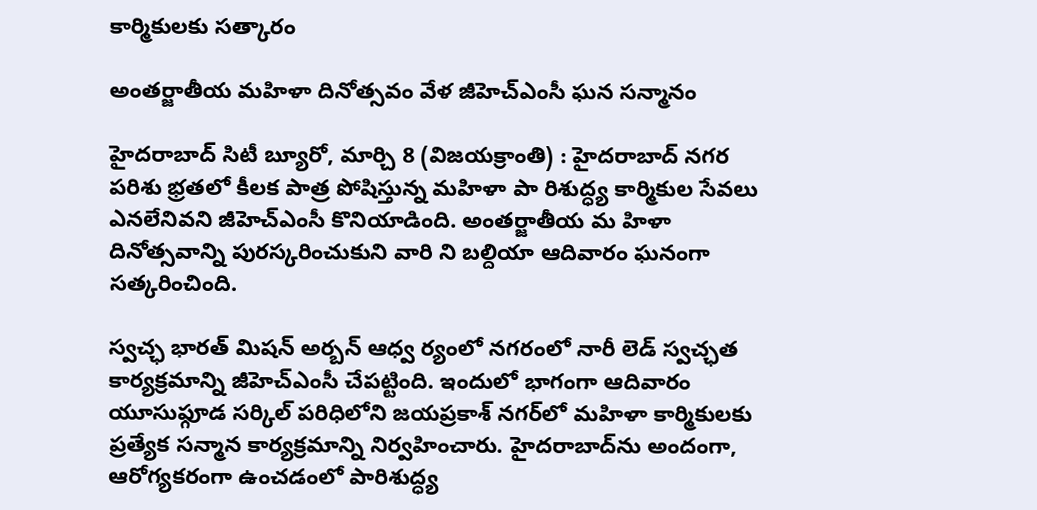కార్మికులకు సత్కారం

అంతర్జాతీయ మహిళా దినోత్సవం వేళ జీహెచ్‌ఎంసీ ఘన సన్మానం

హైదరాబాద్ సిటీ బ్యూరో, మార్చి 8 (విజయక్రాంతి) : హైదరాబాద్ నగర పరిశు భ్రతలో కీలక పాత్ర పోషిస్తున్న మహిళా పా రిశుద్ధ్య కార్మికుల సేవలు ఎనలేనివని జీహెచ్‌ఎంసీ కొనియాడింది. అంతర్జాతీయ మ హిళా దినోత్సవాన్ని పురస్కరించుకుని వారి ని బల్దియా ఆదివారం ఘనంగా సత్కరించింది.

స్వచ్ఛ భారత్ మిషన్ అర్బన్ ఆధ్వ ర్యంలో నగరంలో నారీ లెడ్ స్వచ్ఛత కార్యక్రమాన్ని జీహెచ్‌ఎంసీ చేపట్టింది. ఇందులో భాగంగా ఆదివారం యూసుఫ్గూడ సర్కిల్ పరిధిలోని జయప్రకాశ్ నగర్‌లో మహిళా కార్మికులకు ప్రత్యేక సన్మాన కార్యక్రమాన్ని నిర్వహించారు. హైదరాబాద్‌ను అందంగా, ఆరోగ్యకరంగా ఉంచడంలో పారిశుద్ధ్య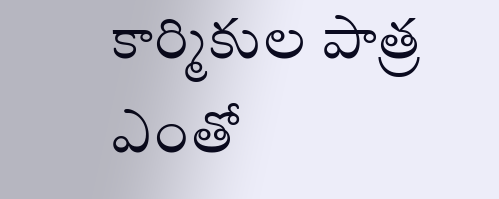కార్మికుల పాత్ర ఎంతో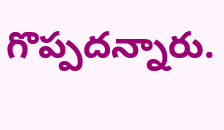గొప్పదన్నారు.